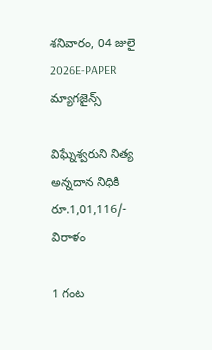శనివారం, 04 జులై 2026E-PAPER
మ్యాగజైన్స్

విఘ్నేశ్వరుని నిత్య అన్నదాన నిధికి రూ.1,01,116/- విరాళం

1 గంట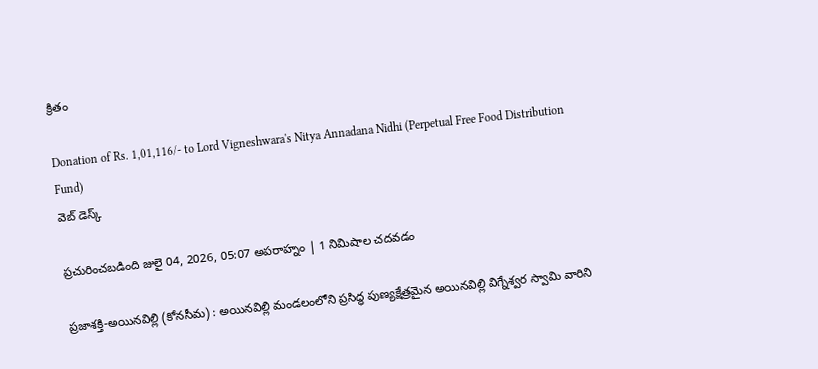క్రితం

Donation of Rs. 1,01,116/- to Lord Vigneshwara's Nitya Annadana Nidhi (Perpetual Free Food Distribution Fund)
వెబ్ డెస్క్

ప్రచురించబడింది జులై 04, 2026, 05:07 అపరాహ్నం | 1 నిమిషాల చదవడం

ప్రజాశక్తి-అయినవిల్లి (కోనసీమ) : అయినవిల్లి మండలంలోని ప్రసిద్ధ పుణ్యక్షేత్రమైన అయినవిల్లి విగ్నేశ్వర స్వామి వారిని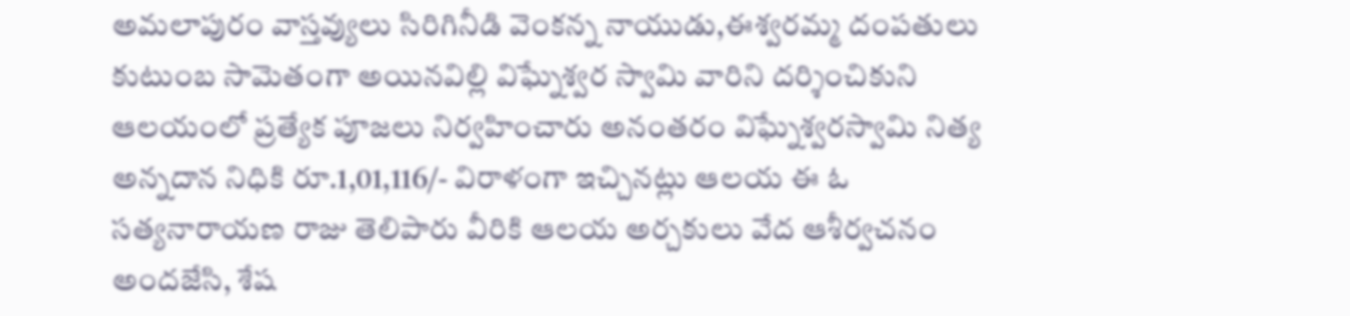అమలాపురం వాస్తవ్యులు సిరిగినీడి వెంకన్న నాయుడు,ఈశ్వరమ్మ దంపతులు కుటుంబ సామెతంగా అయినవిల్లి విఘ్నేశ్వర స్వామి వారిని దర్శించికుని ఆలయంలో ప్రత్యేక పూజలు నిర్వహించారు అనంతరం విఘ్నేశ్వరస్వామి నిత్య అన్నదాన నిధికి రూ.1,01,116/- విరాళంగా ఇచ్చినట్లు ఆలయ ఈ ఓ సత్యనారాయణ రాజు తెలిపారు వీరికి ఆలయ అర్చకులు వేద ఆశీర్వచనం అందజేసి, శేష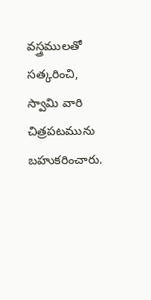వస్త్రములతో సత్కరించి, స్వామి వారి చిత్రపటమును బహుకరించారు.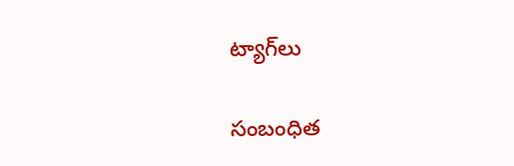ట్యాగ్‌లు

సంబంధిత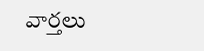వార్తలు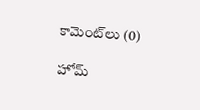కామెంట్‌లు (0)

హోమ్